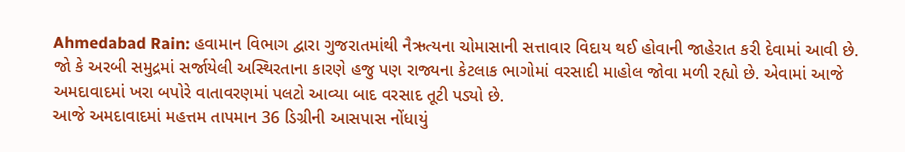Ahmedabad Rain: હવામાન વિભાગ દ્વારા ગુજરાતમાંથી નૈઋત્યના ચોમાસાની સત્તાવાર વિદાય થઈ હોવાની જાહેરાત કરી દેવામાં આવી છે. જો કે અરબી સમુદ્રમાં સર્જાયેલી અસ્થિરતાના કારણે હજુ પણ રાજ્યના કેટલાક ભાગોમાં વરસાદી માહોલ જોવા મળી રહ્યો છે. એવામાં આજે અમદાવાદમાં ખરા બપોરે વાતાવરણમાં પલટો આવ્યા બાદ વરસાદ તૂટી પડ્યો છે.
આજે અમદાવાદમાં મહત્તમ તાપમાન 36 ડિગ્રીની આસપાસ નોંધાયું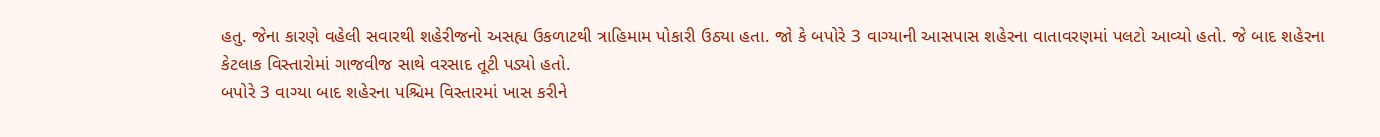હતુ. જેના કારણે વહેલી સવારથી શહેરીજનો અસહ્ય ઉકળાટથી ત્રાહિમામ પોકારી ઉઠ્યા હતા. જો કે બપોરે 3 વાગ્યાની આસપાસ શહેરના વાતાવરણમાં પલટો આવ્યો હતો. જે બાદ શહેરના કેટલાક વિસ્તારોમાં ગાજવીજ સાથે વરસાદ તૂટી પડ્યો હતો.
બપોરે 3 વાગ્યા બાદ શહેરના પશ્ચિમ વિસ્તારમાં ખાસ કરીને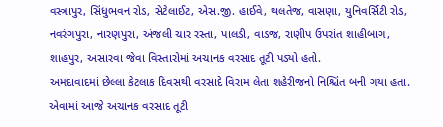વસ્ત્રાપુર, સિંધુભવન રોડ, સેટેલાઈટ, એસ.જી. હાઈવે, થલતેજ, વાસણા, યુનિવર્સિટી રોડ, નવરંગપુરા, નારણપુરા, અંજલી ચાર રસ્તા, પાલડી, વાડજ, રાણીપ ઉપરાંત શાહીબાગ, શાહપુર, અસારવા જેવા વિસ્તારોમાં અચાનક વરસાદ તૂટી પડ્યો હતો.
અમદાવાદમાં છેલ્લા કેટલાક દિવસથી વરસાદે વિરામ લેતા શહેરીજનો નિશ્ચિંત બની ગયા હતા. એવામાં આજે અચાનક વરસાદ તૂટી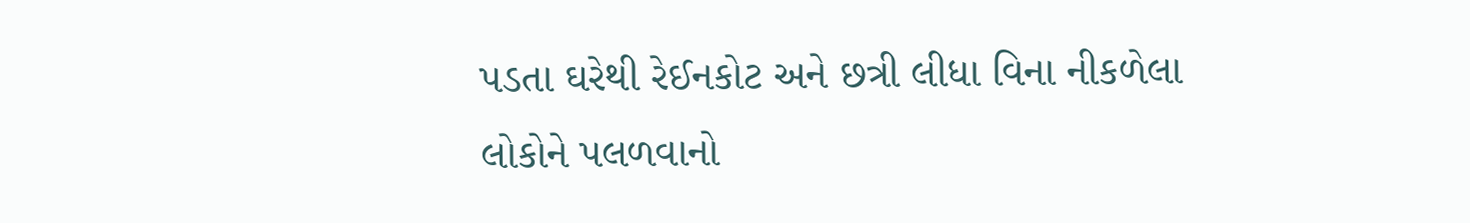પડતા ઘરેથી રેઈનકોટ અને છત્રી લીધા વિના નીકળેલા લોકોને પલળવાનો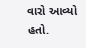વારો આવ્યો હતો.